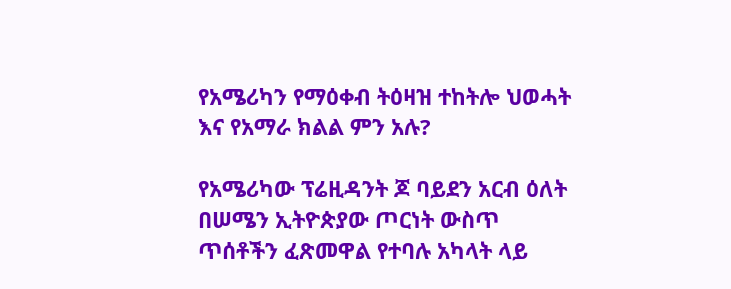የአሜሪካን የማዕቀብ ትዕዛዝ ተከትሎ ህወሓት እና የአማራ ክልል ምን አሉ?

የአሜሪካው ፕሬዚዳንት ጆ ባይደን አርብ ዕለት በሠሜን ኢትዮጵያው ጦርነት ውስጥ ጥሰቶችን ፈጽመዋል የተባሉ አካላት ላይ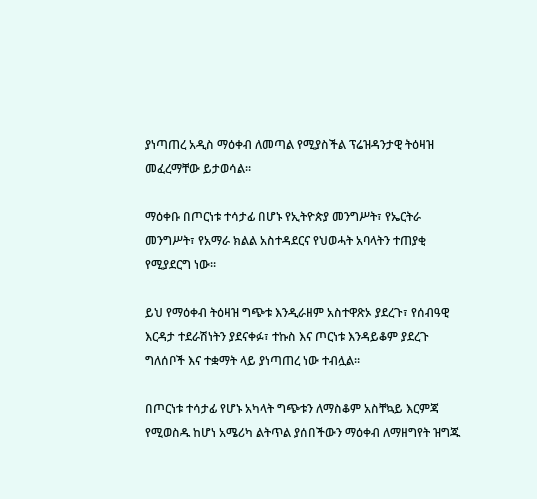ያነጣጠረ አዲስ ማዕቀብ ለመጣል የሚያስችል ፕሬዝዳንታዊ ትዕዛዝ መፈረማቸው ይታወሳል።

ማዕቀቡ በጦርነቱ ተሳታፊ በሆኑ የኢትዮጵያ መንግሥት፣ የኤርትራ መንግሥት፣ የአማራ ክልል አስተዳደርና የህወሓት አባላትን ተጠያቂ የሚያደርግ ነው።

ይህ የማዕቀብ ትዕዛዝ ግጭቱ እንዲራዘም አስተዋጽኦ ያደረጉ፣ የሰብዓዊ እርዳታ ተደራሽነትን ያደናቀፉ፣ ተኩስ እና ጦርነቱ እንዳይቆም ያደረጉ ግለሰቦች እና ተቋማት ላይ ያነጣጠረ ነው ተብሏል።

በጦርነቱ ተሳታፊ የሆኑ አካላት ግጭቱን ለማስቆም አስቸኳይ እርምጃ የሚወስዱ ከሆነ አሜሪካ ልትጥል ያሰበችውን ማዕቀብ ለማዘግየት ዝግጁ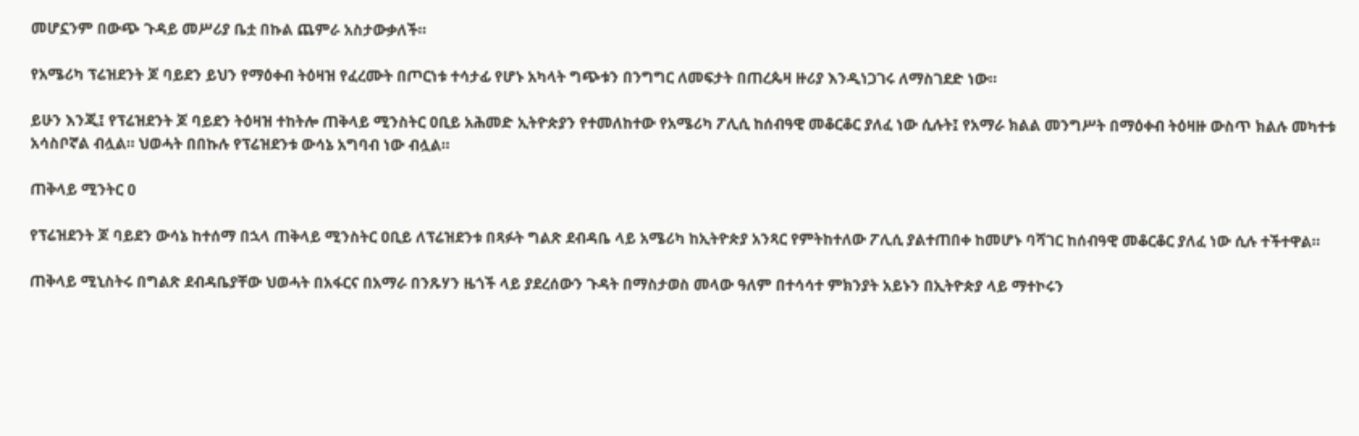መሆኗንም በውጭ ጉዳይ መሥሪያ ቤቷ በኩል ጨምራ አስታውቃለች።

የአሜሪካ ፕሬዝደንት ጆ ባይደን ይህን የማዕቀብ ትዕዛዝ የፈረሙት በጦርነቱ ተሳታፊ የሆኑ አካላት ግጭቱን በንግግር ለመፍታት በጠረጴዛ ዙሪያ እንዲነጋገሩ ለማስገደድ ነው።

ይሁን እንጂ፤ የፕሬዝደንት ጆ ባይደን ትዕዛዝ ተከትሎ ጠቅላይ ሚንስትር ዐቢይ አሕመድ ኢትዮጵያን የተመለከተው የአሜሪካ ፖሊሲ ከሰብዓዊ መቆርቆር ያለፈ ነው ሲሉት፤ የአማራ ክልል መንግሥት በማዕቀብ ትዕዛዙ ውስጥ ክልሉ መካተቱ አሳስቦኛል ብሏል። ህወሓት በበኩሉ የፕሬዝደንቱ ውሳኔ አግባብ ነው ብሏል።

ጠቅላይ ሚንትር ዐ

የፕሬዝደንት ጆ ባይደን ውሳኔ ከተሰማ በኋላ ጠቅላይ ሚንስትር ዐቢይ ለፕሬዝደንቱ በጻፉት ግልጽ ደብዳቤ ላይ አሜሪካ ከኢትዮጵያ አንጻር የምትከተለው ፖሊሲ ያልተጠበቀ ከመሆኑ ባሻገር ከሰብዓዊ መቆርቆር ያለፈ ነው ሲሉ ተችተዋል።

ጠቅላይ ሚኒስትሩ በግልጽ ደብዳቤያቸው ህወሓት በአፋርና በአማራ በንጹሃን ዜጎች ላይ ያደረሰውን ጉዳት በማስታወስ መላው ዓለም በተሳሳተ ምክንያት አይኑን በኢትዮጵያ ላይ ማተኮሩን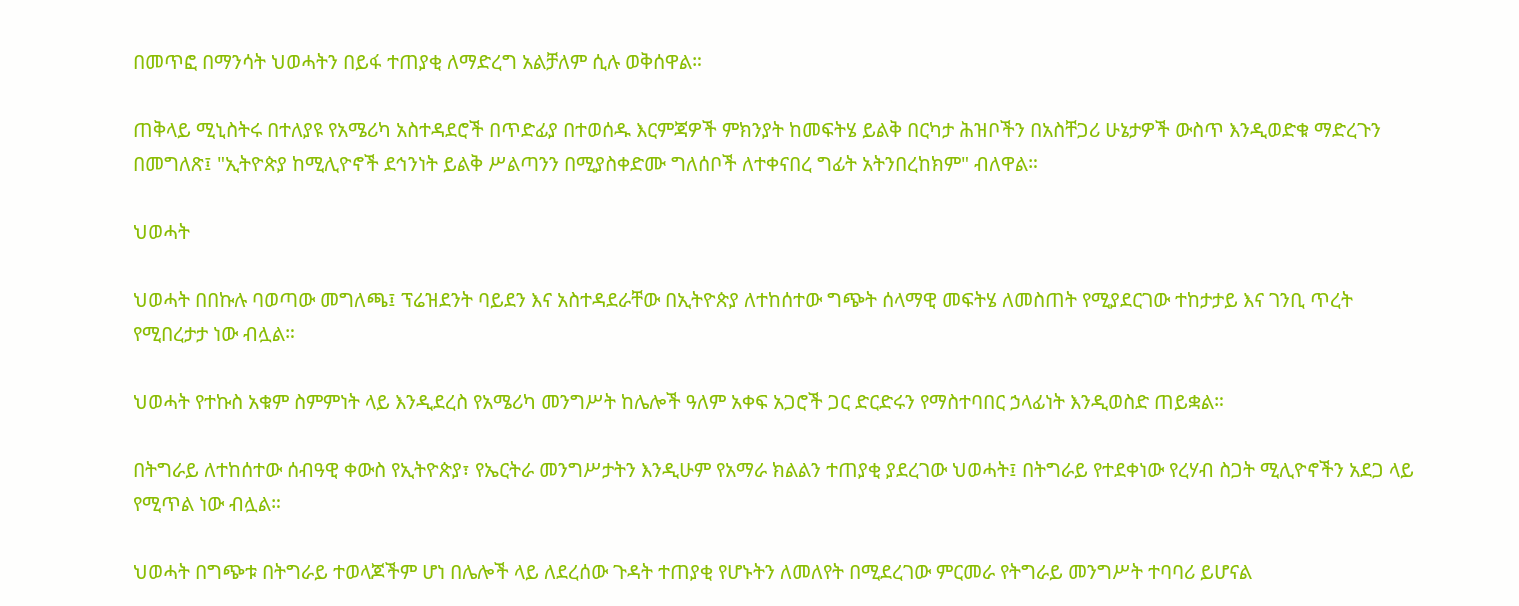በመጥፎ በማንሳት ህወሓትን በይፋ ተጠያቂ ለማድረግ አልቻለም ሲሉ ወቅሰዋል።

ጠቅላይ ሚኒስትሩ በተለያዩ የአሜሪካ አስተዳደሮች በጥድፊያ በተወሰዱ እርምጃዎች ምክንያት ከመፍትሄ ይልቅ በርካታ ሕዝቦችን በአስቸጋሪ ሁኔታዎች ውስጥ እንዲወድቁ ማድረጉን በመግለጽ፤ "ኢትዮጵያ ከሚሊዮኖች ደኅንነት ይልቅ ሥልጣንን በሚያስቀድሙ ግለሰቦች ለተቀናበረ ግፊት አትንበረከክም" ብለዋል።

ህወሓት

ህወሓት በበኩሉ ባወጣው መግለጫ፤ ፕሬዝደንት ባይደን እና አስተዳደራቸው በኢትዮጵያ ለተከሰተው ግጭት ሰላማዊ መፍትሄ ለመስጠት የሚያደርገው ተከታታይ እና ገንቢ ጥረት የሚበረታታ ነው ብሏል።

ህወሓት የተኩስ አቁም ስምምነት ላይ እንዲደረስ የአሜሪካ መንግሥት ከሌሎች ዓለም አቀፍ አጋሮች ጋር ድርድሩን የማስተባበር ኃላፊነት እንዲወስድ ጠይቋል።

በትግራይ ለተከሰተው ሰብዓዊ ቀውስ የኢትዮጵያ፣ የኤርትራ መንግሥታትን እንዲሁም የአማራ ክልልን ተጠያቂ ያደረገው ህወሓት፤ በትግራይ የተደቀነው የረሃብ ስጋት ሚሊዮኖችን አደጋ ላይ የሚጥል ነው ብሏል።

ህወሓት በግጭቱ በትግራይ ተወላጆችም ሆነ በሌሎች ላይ ለደረሰው ጉዳት ተጠያቂ የሆኑትን ለመለየት በሚደረገው ምርመራ የትግራይ መንግሥት ተባባሪ ይሆናል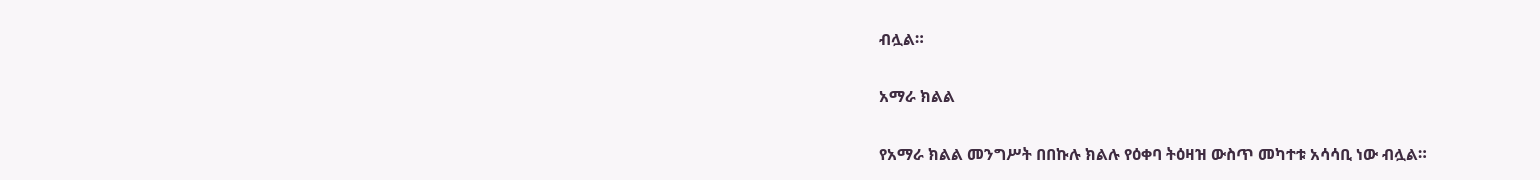ብሏል።

አማራ ክልል

የአማራ ክልል መንግሥት በበኩሉ ክልሉ የዕቀባ ትዕዛዝ ውስጥ መካተቱ አሳሳቢ ነው ብሏል።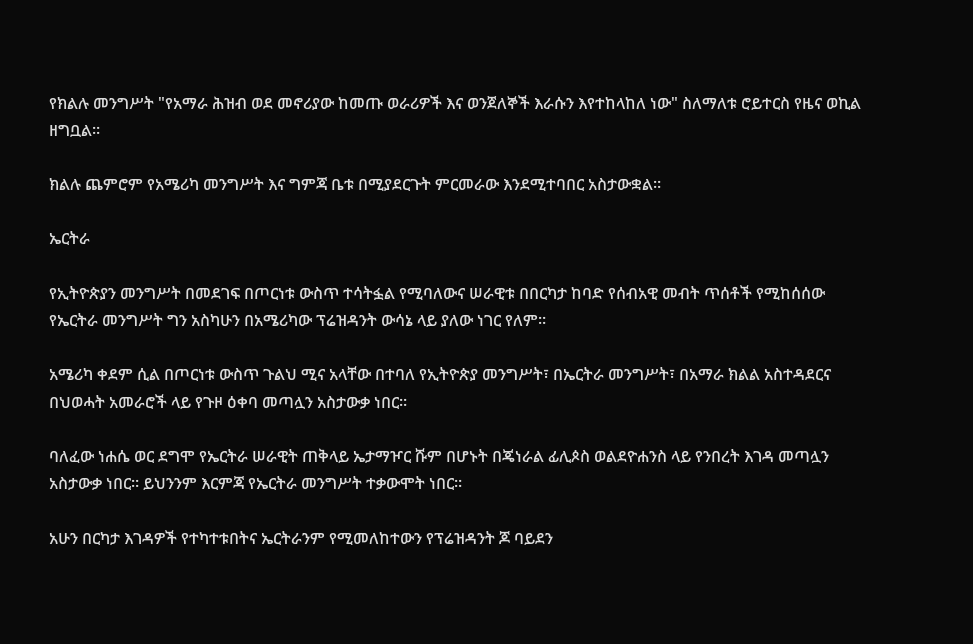የክልሉ መንግሥት "የአማራ ሕዝብ ወደ መኖሪያው ከመጡ ወራሪዎች እና ወንጀለኞች እራሱን እየተከላከለ ነው" ስለማለቱ ሮይተርስ የዜና ወኪል ዘግቧል።

ክልሉ ጨምሮም የአሜሪካ መንግሥት እና ግምጃ ቤቱ በሚያደርጉት ምርመራው እንደሚተባበር አስታውቋል።

ኤርትራ

የኢትዮጵያን መንግሥት በመደገፍ በጦርነቱ ውስጥ ተሳትፏል የሚባለውና ሠራዊቱ በበርካታ ከባድ የሰብአዊ መብት ጥሰቶች የሚከሰሰው የኤርትራ መንግሥት ግን አስካሁን በአሜሪካው ፕሬዝዳንት ውሳኔ ላይ ያለው ነገር የለም።

አሜሪካ ቀደም ሲል በጦርነቱ ውስጥ ጉልህ ሚና አላቸው በተባለ የኢትዮጵያ መንግሥት፣ በኤርትራ መንግሥት፣ በአማራ ክልል አስተዳደርና በህወሓት አመራሮች ላይ የጉዞ ዕቀባ መጣሏን አስታውቃ ነበር።

ባለፈው ነሐሴ ወር ደግሞ የኤርትራ ሠራዊት ጠቅላይ ኤታማዦር ሹም በሆኑት በጄነራል ፊሊጶስ ወልደዮሐንስ ላይ የንበረት እገዳ መጣሏን አስታውቃ ነበር። ይህንንም እርምጃ የኤርትራ መንግሥት ተቃውሞት ነበር።

አሁን በርካታ እገዳዎች የተካተቱበትና ኤርትራንም የሚመለከተውን የፕሬዝዳንት ጆ ባይደን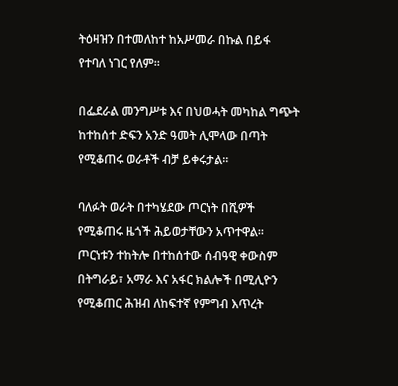ትዕዛዝን በተመለከተ ከአሥመራ በኩል በይፋ የተባለ ነገር የለም።

በፌደራል መንግሥቱ እና በህወሓት መካከል ግጭት ከተከሰተ ድፍን አንድ ዓመት ሊሞላው በጣት የሚቆጠሩ ወራቶች ብቻ ይቀሩታል።

ባለፉት ወራት በተካሄደው ጦርነት በሺዎች የሚቆጠሩ ዜጎች ሕይወታቸውን አጥተዋል። ጦርነቱን ተከትሎ በተከሰተው ሰብዓዊ ቀውስም በትግራይ፣ አማራ እና አፋር ክልሎች በሚሊዮን የሚቆጠር ሕዝብ ለከፍተኛ የምግብ እጥረት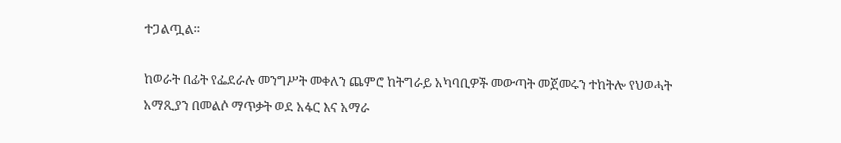ተጋልጧል።

ከወራት በፊት የፌደራሉ መንግሥት መቀለን ጨምሮ ከትግራይ አካባቢዎች መውጣት መጀመሩን ተከትሎ የህወሓት አማጺያን በመልሶ ማጥቃት ወደ አፋር እና አማራ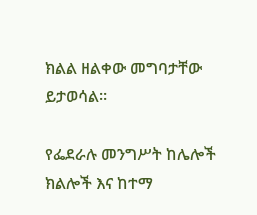ክልል ዘልቀው መግባታቸው ይታወሳል።

የፌደራሉ መንግሥት ከሌሎች ክልሎች እና ከተማ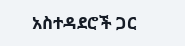አስተዳደሮች ጋር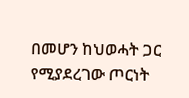በመሆን ከህወሓት ጋር የሚያደረገው ጦርነት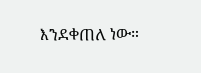እንደቀጠለ ነው።